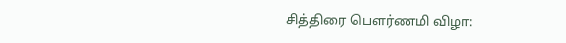சித்திரை பெளர்ணமி விழா: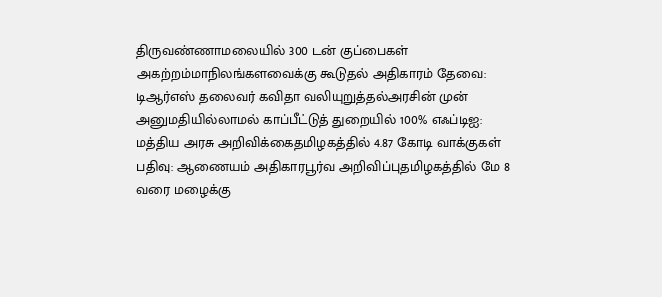திருவண்ணாமலையில் 300 டன் குப்பைகள் அகற்றம்மாநிலங்களவைக்கு கூடுதல் அதிகாரம் தேவை: டிஆர்எஸ் தலைவர் கவிதா வலியுறுத்தல்அரசின் முன் அனுமதியில்லாமல் காப்பீட்டுத் துறையில் 100% எஃப்டிஐ: மத்திய அரசு அறிவிக்கைதமிழகத்தில் 4.87 கோடி வாக்குகள் பதிவு: ஆணையம் அதிகாரபூர்வ அறிவிப்புதமிழகத்தில் மே 8 வரை மழைக்கு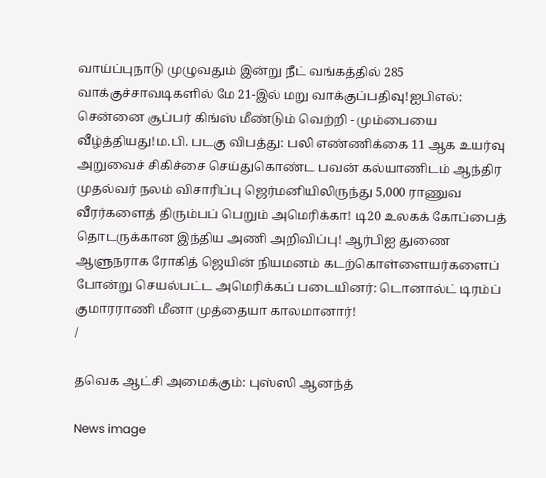வாய்ப்புநாடு முழுவதும் இன்று நீட் வங்கத்தில் 285 வாக்குச்சாவடிகளில் மே 21-இல் மறு வாக்குப்பதிவு!ஐபிஎல்: சென்னை சூப்பர் கிங்ஸ் மீண்டும் வெற்றி - மும்பையை வீழ்த்தியது!ம.பி. படகு விபத்து: பலி எண்ணிக்கை 11 ஆக உயர்வு அறுவைச் சிகிச்சை செய்துகொண்ட பவன் கல்யாணிடம் ஆந்திர முதல்வர் நலம் விசாரிப்பு ஜெர்மனியிலிருந்து 5,000 ராணுவ வீரர்களைத் திரும்பப் பெறும் அமெரிக்கா! டி20 உலகக் கோப்பைத் தொடருக்கான இந்திய அணி அறிவிப்பு! ஆர்பிஐ துணை ஆளுநராக ரோகித் ஜெயின் நியமனம் கடற்கொள்ளையர்களைப் போன்று செயல்பட்ட அமெரிக்கப் படையினர்: டொனால்ட் டிரம்ப் குமாரராணி மீனா முத்தையா காலமானார்!
/

தவெக ஆட்சி அமைக்கும்: புஸ்ஸி ஆனந்த்

News image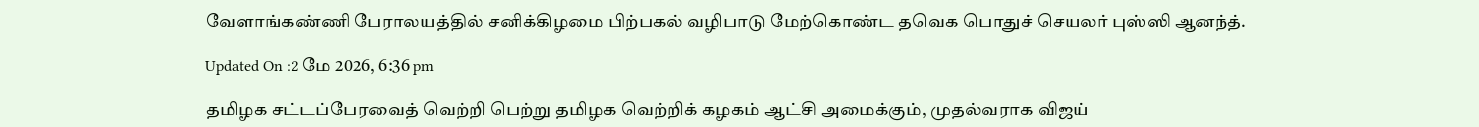வேளாங்கண்ணி பேராலயத்தில் சனிக்கிழமை பிற்பகல் வழிபாடு மேற்கொண்ட தவெக பொதுச் செயலர் புஸ்ஸி ஆனந்த்.

Updated On :2 மே 2026, 6:36 pm

தமிழக சட்டப்பேரவைத் வெற்றி பெற்று தமிழக வெற்றிக் கழகம் ஆட்சி அமைக்கும், முதல்வராக விஜய்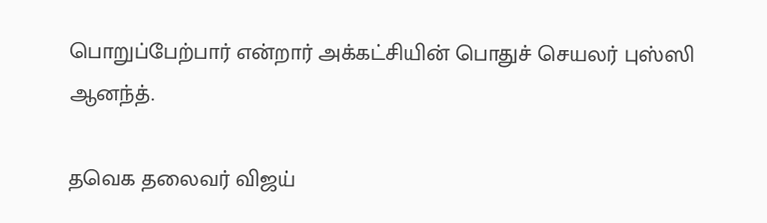பொறுப்பேற்பார் என்றார் அக்கட்சியின் பொதுச் செயலர் புஸ்ஸி ஆனந்த்.

தவெக தலைவர் விஜய்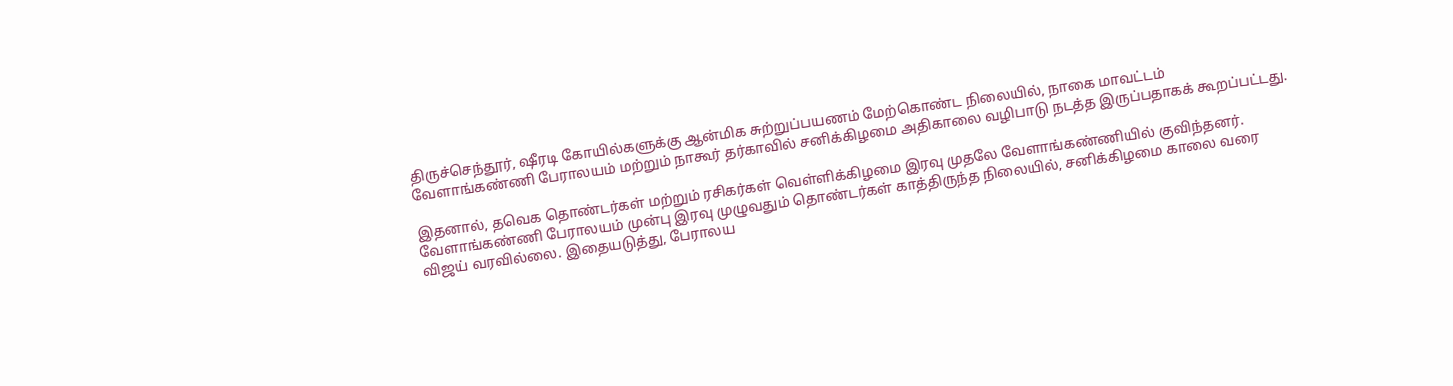திருச்செந்தூர், ஷீரடி கோயில்களுக்கு ஆன்மிக சுற்றுப்பயணம் மேற்கொண்ட நிலையில், நாகை மாவட்டம் வேளாங்கண்ணி பேராலயம் மற்றும் நாகூர் தர்காவில் சனிக்கிழமை அதிகாலை வழிபாடு நடத்த இருப்பதாகக் கூறப்பட்டது.

இதனால், தவெக தொண்டர்கள் மற்றும் ரசிகர்கள் வெள்ளிக்கிழமை இரவு முதலே வேளாங்கண்ணியில் குவிந்தனர். வேளாங்கண்ணி பேராலயம் முன்பு இரவு முழுவதும் தொண்டர்கள் காத்திருந்த நிலையில், சனிக்கிழமை காலை வரை விஜய் வரவில்லை. இதையடுத்து, பேராலய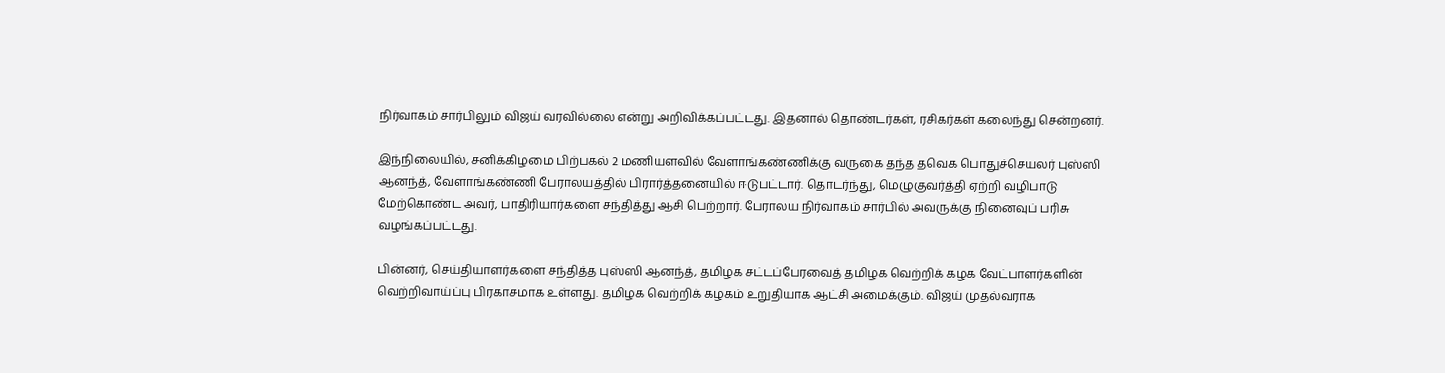நிர்வாகம் சார்பிலும் விஜய் வரவில்லை என்று அறிவிக்கப்பட்டது. இதனால் தொண்டர்கள், ரசிகர்கள் கலைந்து சென்றனர்.

இந்நிலையில், சனிக்கிழமை பிற்பகல் 2 மணியளவில் வேளாங்கண்ணிக்கு வருகை தந்த தவெக பொதுச்செயலர் புஸ்ஸி ஆனந்த், வேளாங்கண்ணி பேராலயத்தில் பிரார்த்தனையில் ஈடுபட்டார். தொடர்ந்து, மெழுகுவர்த்தி ஏற்றி வழிபாடு மேற்கொண்ட அவர், பாதிரியார்களை சந்தித்து ஆசி பெற்றார். பேராலய நிர்வாகம் சார்பில் அவருக்கு நினைவுப் பரிசு வழங்கப்பட்டது.

பின்னர், செய்தியாளர்களை சந்தித்த புஸ்ஸி ஆனந்த், தமிழக சட்டப்பேரவைத் தமிழக வெற்றிக் கழக வேட்பாளர்களின் வெற்றிவாய்ப்பு பிரகாசமாக உள்ளது. தமிழக வெற்றிக் கழகம் உறுதியாக ஆட்சி அமைக்கும். விஜய் முதல்வராக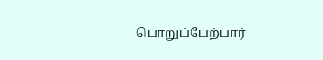பொறுப்பேற்பார்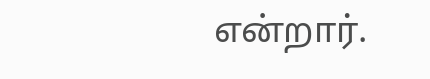என்றார்.